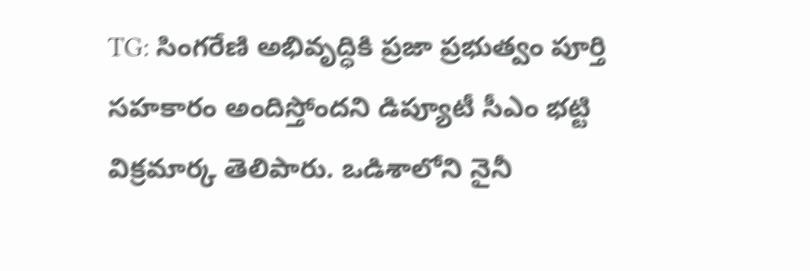TG: సింగరేణి అభివృద్ధికి ప్రజా ప్రభుత్వం పూర్తి సహకారం అందిస్తోందని డిప్యూటీ సీఎం భట్టి విక్రమార్క తెలిపారు. ఒడిశాలోని నైనీ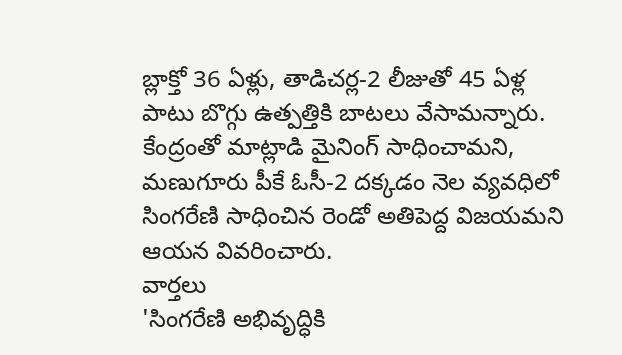బ్లాక్తో 36 ఏళ్లు, తాడిచర్ల-2 లీజుతో 45 ఏళ్ల పాటు బొగ్గు ఉత్పత్తికి బాటలు వేసామన్నారు. కేంద్రంతో మాట్లాడి మైనింగ్ సాధించామని, మణుగూరు పీకే ఓసీ-2 దక్కడం నెల వ్యవధిలో సింగరేణి సాధించిన రెండో అతిపెద్ద విజయమని ఆయన వివరించారు.
వార్తలు
'సింగరేణి అభివృద్ధికి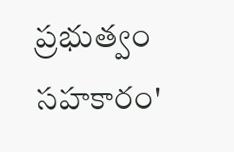ప్రభుత్వం సహకారం'